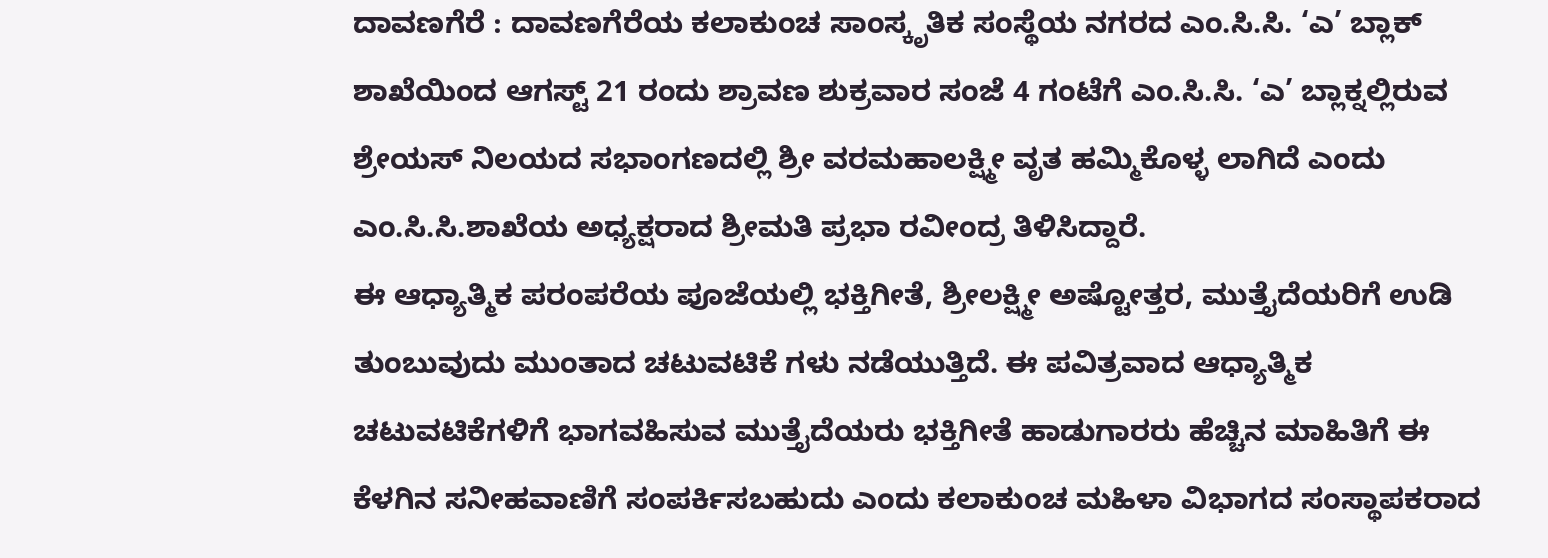ದಾವಣಗೆರೆ : ದಾವಣಗೆರೆಯ ಕಲಾಕುಂಚ ಸಾಂಸ್ಕೃತಿಕ ಸಂಸ್ಥೆಯ ನಗರದ ಎಂ.ಸಿ.ಸಿ. ‘ಎ’ ಬ್ಲಾಕ್ ಶಾಖೆಯಿಂದ ಆಗಸ್ಟ್ 21 ರಂದು ಶ್ರಾವಣ ಶುಕ್ರವಾರ ಸಂಜೆ 4 ಗಂಟೆಗೆ ಎಂ.ಸಿ.ಸಿ. ‘ಎ’ ಬ್ಲಾಕ್ನಲ್ಲಿರುವ ಶ್ರೇಯಸ್ ನಿಲಯದ ಸಭಾಂಗಣದಲ್ಲಿ ಶ್ರೀ ವರಮಹಾಲಕ್ಷ್ಮೀ ವೃತ ಹಮ್ಮಿಕೊಳ್ಳ ಲಾಗಿದೆ ಎಂದು ಎಂ.ಸಿ.ಸಿ.ಶಾಖೆಯ ಅಧ್ಯಕ್ಷರಾದ ಶ್ರೀಮತಿ ಪ್ರಭಾ ರವೀಂದ್ರ ತಿಳಿಸಿದ್ದಾರೆ.
ಈ ಆಧ್ಯಾತ್ಮಿಕ ಪರಂಪರೆಯ ಪೂಜೆಯಲ್ಲಿ ಭಕ್ತಿಗೀತೆ, ಶ್ರೀಲಕ್ಷ್ಮೀ ಅಷ್ಟೋತ್ತರ, ಮುತ್ತೈದೆಯರಿಗೆ ಉಡಿ ತುಂಬುವುದು ಮುಂತಾದ ಚಟುವಟಿಕೆ ಗಳು ನಡೆಯುತ್ತಿದೆ. ಈ ಪವಿತ್ರವಾದ ಆಧ್ಯಾತ್ಮಿಕ ಚಟುವಟಿಕೆಗಳಿಗೆ ಭಾಗವಹಿಸುವ ಮುತ್ತೈದೆಯರು ಭಕ್ತಿಗೀತೆ ಹಾಡುಗಾರರು ಹೆಚ್ಚಿನ ಮಾಹಿತಿಗೆ ಈ ಕೆಳಗಿನ ಸನೀಹವಾಣಿಗೆ ಸಂಪರ್ಕಿಸಬಹುದು ಎಂದು ಕಲಾಕುಂಚ ಮಹಿಳಾ ವಿಭಾಗದ ಸಂಸ್ಥಾಪಕರಾದ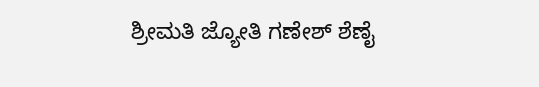ಶ್ರೀಮತಿ ಜ್ಯೋತಿ ಗಣೇಶ್ ಶೆಣೈ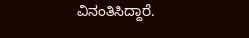ವಿನಂತಿಸಿದ್ದಾರೆ.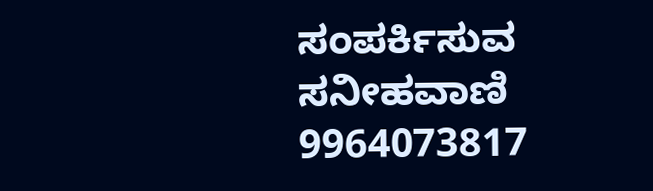ಸಂಪರ್ಕಿಸುವ ಸನೀಹವಾಣಿ
9964073817